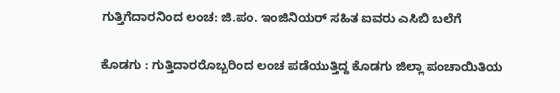ಗುತ್ತಿಗೆದಾರನಿಂದ ಲಂಚ: ಜಿ.ಪಂ. ಇಂಜಿನಿಯರ್ ಸಹಿತ ಐವರು ಎಸಿಬಿ ಬಲೆಗೆ

ಕೊಡಗು : ಗುತ್ತಿದಾರರೊಬ್ಬರಿಂದ ಲಂಚ ಪಡೆಯುತ್ತಿದ್ದ ಕೊಡಗು ಜಿಲ್ಲಾ ಪಂಚಾಯಿತಿಯ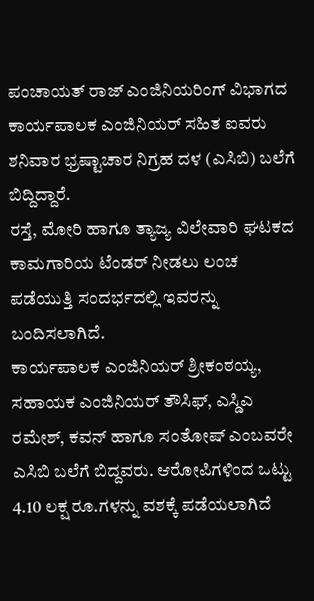ಪಂಚಾಯತ್ ರಾಜ್ ಎಂಜಿನಿಯರಿಂಗ್ ವಿಭಾಗದ ಕಾರ್ಯಪಾಲಕ ಎಂಜಿನಿಯರ್ ಸಹಿತ ಐವರು ಶನಿವಾರ ಭ್ರಷ್ಟಾಚಾರ ನಿಗ್ರಹ ದಳ (ಎಸಿಬಿ) ಬಲೆಗೆ ಬಿದ್ದಿದ್ದಾರೆ.
ರಸ್ತೆ, ಮೋರಿ ಹಾಗೂ ತ್ಯಾಜ್ಯ ವಿಲೇವಾರಿ ಘಟಕದ ಕಾಮಗಾರಿಯ ಟೆಂಡರ್ ನೀಡಲು ಲಂಚ ಪಡೆಯುತ್ತಿ ಸಂದರ್ಭದಲ್ಲಿ ಇವರನ್ನು ಬಂದಿಸಲಾಗಿದೆ.
ಕಾರ್ಯಪಾಲಕ ಎಂಜಿನಿಯರ್ ಶ್ರೀಕಂಠಯ್ಯ, ಸಹಾಯಕ ಎಂಜಿನಿಯರ್ ತೌಸಿಫ್, ಎಸ್ಡಿಎ ರಮೇಶ್, ಕವನ್ ಹಾಗೂ ಸಂತೋಷ್ ಎಂಬವರೇ ಎಸಿಬಿ ಬಲೆಗೆ ಬಿದ್ದವರು. ಆರೋಪಿಗಳಿಂದ ಒಟ್ಟು 4.10 ಲಕ್ಷ ರೂ.ಗಳನ್ನು ವಶಕ್ಕೆ ಪಡೆಯಲಾಗಿದೆ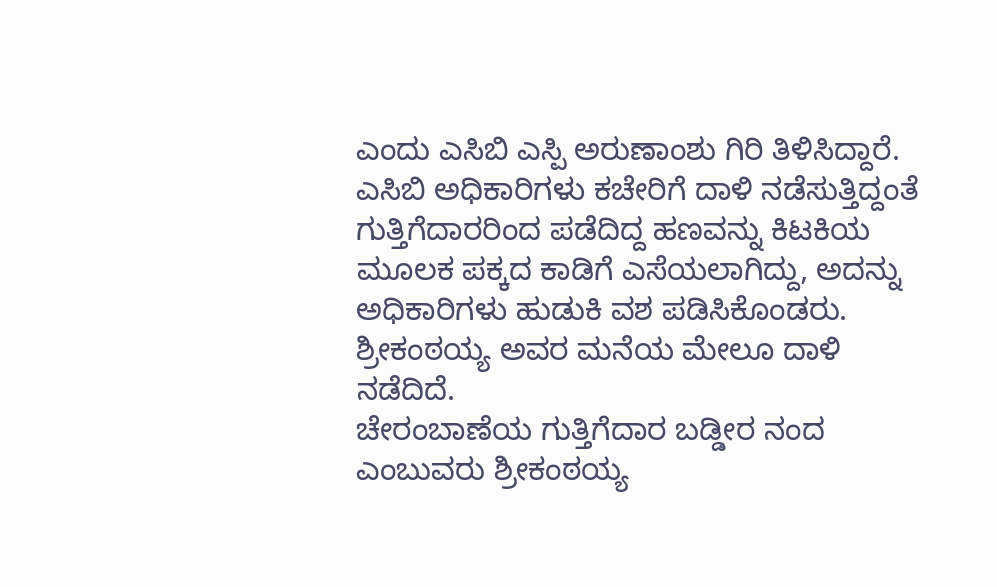ಎಂದು ಎಸಿಬಿ ಎಸ್ಪಿ ಅರುಣಾಂಶು ಗಿರಿ ತಿಳಿಸಿದ್ದಾರೆ.
ಎಸಿಬಿ ಅಧಿಕಾರಿಗಳು ಕಚೇರಿಗೆ ದಾಳಿ ನಡೆಸುತ್ತಿದ್ದಂತೆ ಗುತ್ತಿಗೆದಾರರಿಂದ ಪಡೆದಿದ್ದ ಹಣವನ್ನು ಕಿಟಕಿಯ ಮೂಲಕ ಪಕ್ಕದ ಕಾಡಿಗೆ ಎಸೆಯಲಾಗಿದ್ದು, ಅದನ್ನು ಅಧಿಕಾರಿಗಳು ಹುಡುಕಿ ವಶ ಪಡಿಸಿಕೊಂಡರು. ಶ್ರೀಕಂಠಯ್ಯ ಅವರ ಮನೆಯ ಮೇಲೂ ದಾಳಿ ನಡೆದಿದೆ.
ಚೇರಂಬಾಣೆಯ ಗುತ್ತಿಗೆದಾರ ಬಡ್ಡೀರ ನಂದ ಎಂಬುವರು ಶ್ರೀಕಂಠಯ್ಯ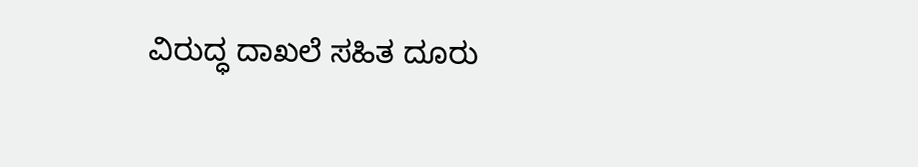ವಿರುದ್ಧ ದಾಖಲೆ ಸಹಿತ ದೂರು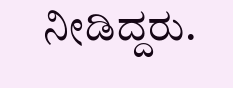ನೀಡಿದ್ದರು.